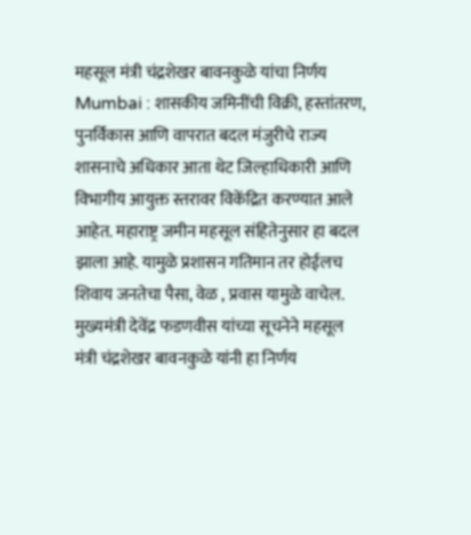महसूल मंत्री चंद्रशेखर बावनकुळे यांचा निर्णय
Mumbai : शासकीय जमिनींची विक्री, हस्तांतरण, पुनर्विकास आणि वापरात बदल मंजुरीचे राज्य शासनाचे अधिकार आता थेट जिल्हाधिकारी आणि विभागीय आयुक्त स्तरावर विकेंद्रित करण्यात आले आहेत. महाराष्ट्र जमीन महसूल संहितेनुसार हा बदल झाला आहे. यामुळे प्रशासन गतिमान तर होईलच शिवाय जनतेचा पैसा, वेळ , प्रवास यामुळे वाचेल. मुख्यमंत्री देवेंद्र फडणवीस यांच्या सूचनेने महसूल मंत्री चंद्रशेखर बावनकुळे यांनी हा निर्णय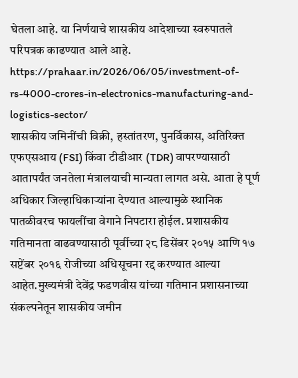घेतला आहे. या निर्णयाचे शासकीय आदेशाच्या स्वरुपातले परिपत्रक काढण्यात आले आहे.
https://prahaar.in/2026/06/05/investment-of-rs-4000-crores-in-electronics-manufacturing-and-logistics-sector/
शासकीय जमिनींची विक्री, हस्तांतरण, पुनर्विकास, अतिरिक्त एफएसआय (FSI) किंवा टीडीआर (TDR) वापरण्यासाठी आतापर्यंत जनतेला मंत्रालयाची मान्यता लागत असे. आता हे पूर्ण अधिकार जिल्हाधिकाऱ्यांना देण्यात आल्यामुळे स्थानिक पातळीवरच फायलींचा वेगाने निपटारा होईल. प्रशासकीय गतिमानता वाढवण्यासाठी पूर्वीच्या २८ डिसेंबर २०१५ आणि १७ सप्टेंबर २०१६ रोजीच्या अधिसूचना रद्द करण्यात आल्या आहेत.मुख्यमंत्री देवेंद्र फडणवीस यांच्या गतिमान प्रशासनाच्या संकल्पनेतून शासकीय जमीन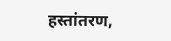हस्तांतरण,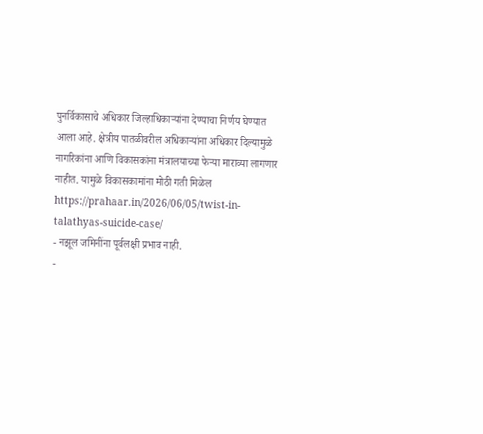पुनर्विकासाचे अधिकार जिल्हाधिकाऱ्यांना देण्याचा निर्णय घेण्यात आला आहे. क्षेत्रीय पातळीवरील अधिकाऱ्यांना अधिकार दिल्यामुळे नागरिकांना आणि विकासकांना मंत्रालयाच्या फेऱ्या माराव्या लागणार नाहीत. यामुळे विकासकामांना मोठी गती मिळेल
https://prahaar.in/2026/06/05/twist-in-talathyas-suicide-case/
- नझूल जमिनींना पूर्वलक्षी प्रभाव नाही.
-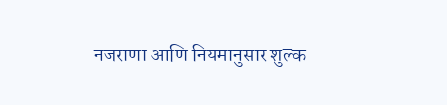नजराणा आणि नियमानुसार शुल्क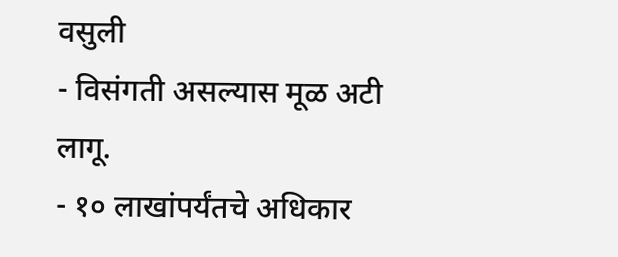वसुली
- विसंगती असल्यास मूळ अटी लागू.
- १० लाखांपर्यंतचे अधिकार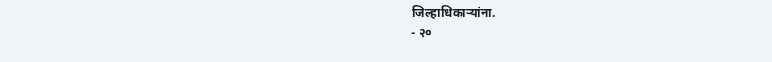जिल्हाधिकाऱ्यांना.
- २०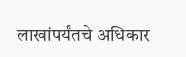लाखांपर्यंतचे अधिकार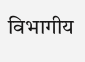विभागीय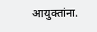आयुक्तांना.